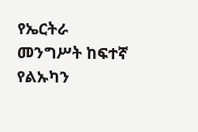የኤርትራ መንግሥት ከፍተኛ የልኡካን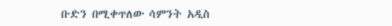ቡድን በሚቀጥለው ሳምንት አዲስ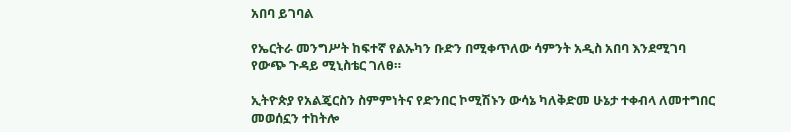አበባ ይገባል

የኤርትራ መንግሥት ከፍተኛ የልኡካን ቡድን በሚቀጥለው ሳምንት አዲስ አበባ እንደሚገባ የውጭ ጉዳይ ሚኒስቴር ገለፀ።

ኢትዮጵያ የአልጄርስን ስምምነትና የድንበር ኮሚሽኑን ውሳኔ ካለቅድመ ሁኔታ ተቀብላ ለመተግበር መወሰኗን ተከትሎ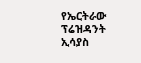የኤርትራው ፕሬዝዳንት ኢሳያስ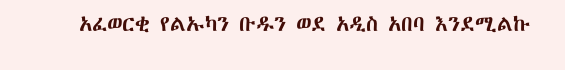አፈወርቂ የልኡካን ቡዱን ወደ አዲስ አበባ እንደሚልኩ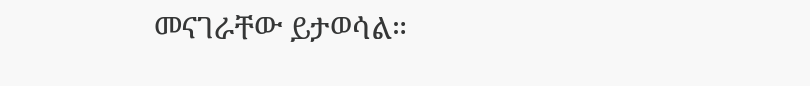መናገራቸው ይታወሳል።